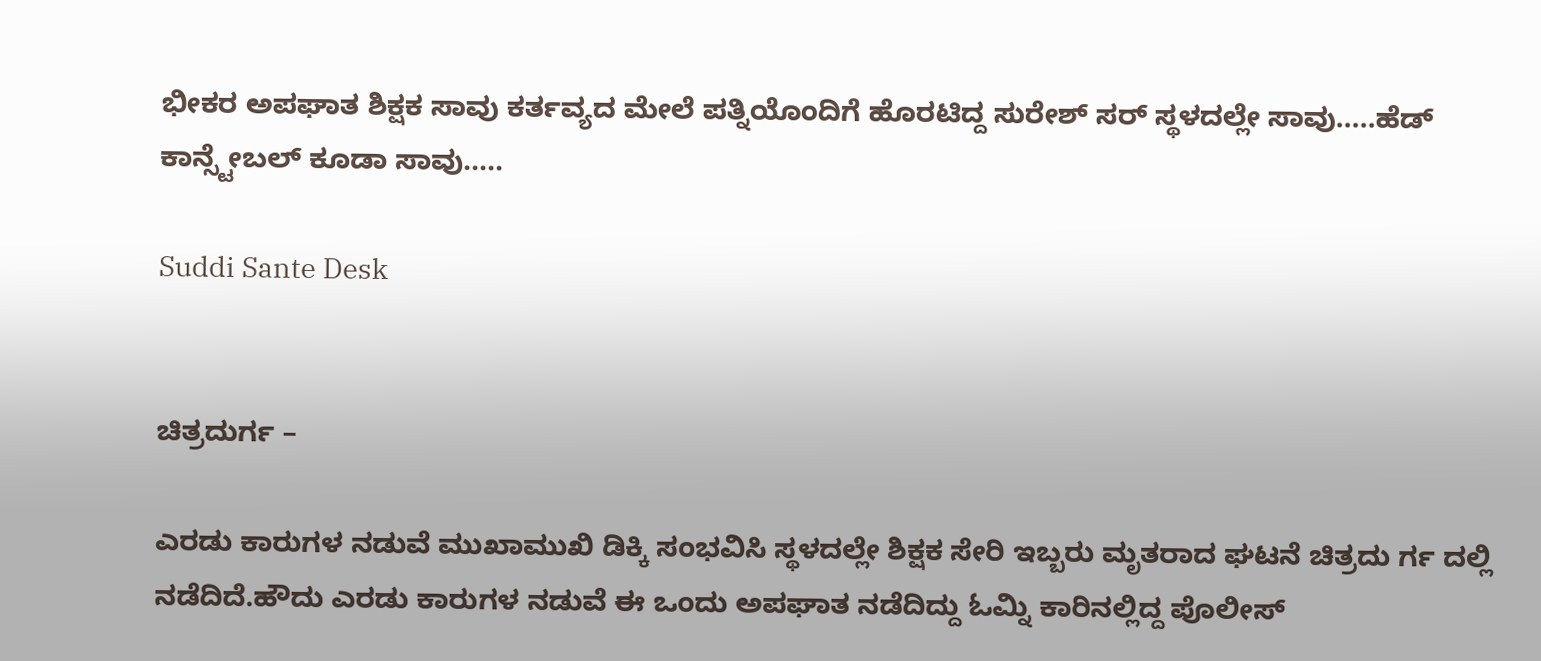ಭೀಕರ ಅಪಘಾತ ಶಿಕ್ಷಕ ಸಾವು ಕರ್ತವ್ಯದ ಮೇಲೆ ಪತ್ನಿಯೊಂದಿಗೆ ಹೊರಟಿದ್ದ ಸುರೇಶ್ ಸರ್ ಸ್ಥಳದಲ್ಲೇ ಸಾವು…..ಹೆಡ್ ಕಾನ್ಸ್ಟೇಬಲ್ ಕೂಡಾ ಸಾವು…..

Suddi Sante Desk


ಚಿತ್ರದುರ್ಗ –

ಎರಡು ಕಾರುಗಳ ನಡುವೆ ಮುಖಾಮುಖಿ ಡಿಕ್ಕಿ ಸಂಭವಿಸಿ ಸ್ಥಳದಲ್ಲೇ ಶಿಕ್ಷಕ ಸೇರಿ ಇಬ್ಬರು ಮೃತರಾದ ಘಟನೆ ಚಿತ್ರದು ರ್ಗ ದಲ್ಲಿ ನಡೆದಿದೆ.ಹೌದು ಎರಡು ಕಾರುಗಳ ನಡುವೆ ಈ ಒಂದು ಅಪಘಾತ ನಡೆದಿದ್ದು ಓಮ್ನಿ ಕಾರಿನಲ್ಲಿದ್ದ ಪೊಲೀಸ್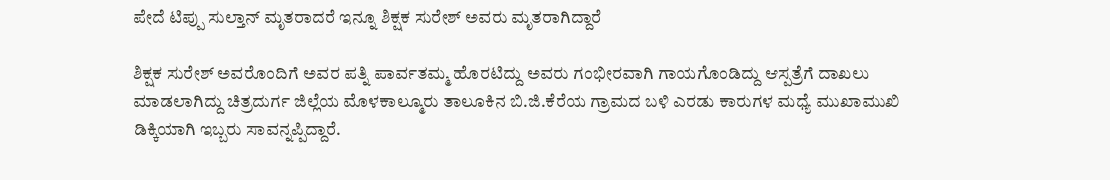ಪೇದೆ ಟಿಪ್ಪು ಸುಲ್ತಾನ್ ಮೃತರಾದರೆ ಇನ್ನೂ ಶಿಕ್ಷಕ ಸುರೇಶ್ ಅವರು ಮೃತರಾಗಿದ್ದಾರೆ

ಶಿಕ್ಷಕ ಸುರೇಶ್ ಅವರೊಂದಿಗೆ ಅವರ ಪತ್ನಿ ಪಾರ್ವತಮ್ಮ ಹೊರಟಿದ್ದು ಅವರು ಗಂಭೀರವಾಗಿ ಗಾಯಗೊಂಡಿದ್ದು ಆಸ್ಪತ್ರೆಗೆ ದಾಖಲು ಮಾಡಲಾಗಿದ್ದು ಚಿತ್ರದುರ್ಗ ಜಿಲ್ಲೆಯ ಮೊಳಕಾಲ್ಮೂರು ತಾಲೂಕಿನ ಬಿ.ಜಿ.ಕೆರೆಯ ಗ್ರಾಮದ ಬಳಿ ಎರಡು ಕಾರುಗಳ ಮಧ್ಯೆ ಮುಖಾಮುಖಿ ಡಿಕ್ಕಿಯಾಗಿ ಇಬ್ಬರು ಸಾವನ್ನಪ್ಪಿದ್ದಾರೆ.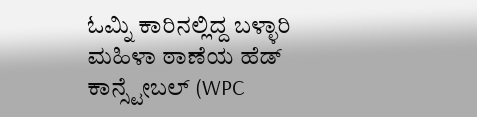ಓಮ್ನಿ ಕಾರಿನಲ್ಲಿದ್ದ ಬಳ್ಳಾರಿ ಮಹಿಳಾ ಠಾಣೆಯ ಹೆಡ್ ಕಾನ್ಸ್ಟೇಬಲ್ (WPC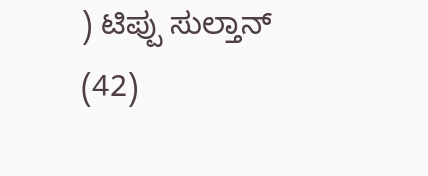) ಟಿಪ್ಪು ಸುಲ್ತಾನ್ (42)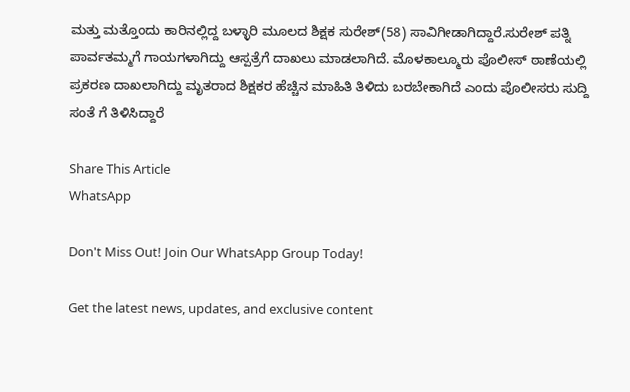ಮತ್ತು ಮತ್ತೊಂದು ಕಾರಿನಲ್ಲಿದ್ದ ಬಳ್ಳಾರಿ ಮೂಲದ ಶಿಕ್ಷಕ ಸುರೇಶ್(58) ಸಾವಿಗೀಡಾಗಿದ್ದಾರೆ.ಸುರೇಶ್ ಪತ್ನಿ ಪಾರ್ವತಮ್ಮಗೆ ಗಾಯಗಳಾಗಿದ್ದು ಆಸ್ಪತ್ರೆಗೆ ದಾಖಲು ಮಾಡಲಾಗಿದೆ. ಮೊಳಕಾಲ್ಮೂರು ಪೊಲೀಸ್ ಠಾಣೆಯಲ್ಲಿ ಪ್ರಕರಣ ದಾಖಲಾಗಿದ್ದು ಮೃತರಾದ ಶಿಕ್ಷಕರ ಹೆಚ್ಚಿನ ಮಾಹಿತಿ ತಿಳಿದು ಬರಬೇಕಾಗಿದೆ ಎಂದು ಪೊಲೀಸರು ಸುದ್ದಿ ಸಂತೆ ಗೆ ತಿಳಿಸಿದ್ದಾರೆ

Share This Article
WhatsApp

Don't Miss Out! Join Our WhatsApp Group Today!

Get the latest news, updates, and exclusive content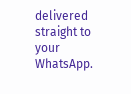delivered straight to your WhatsApp.